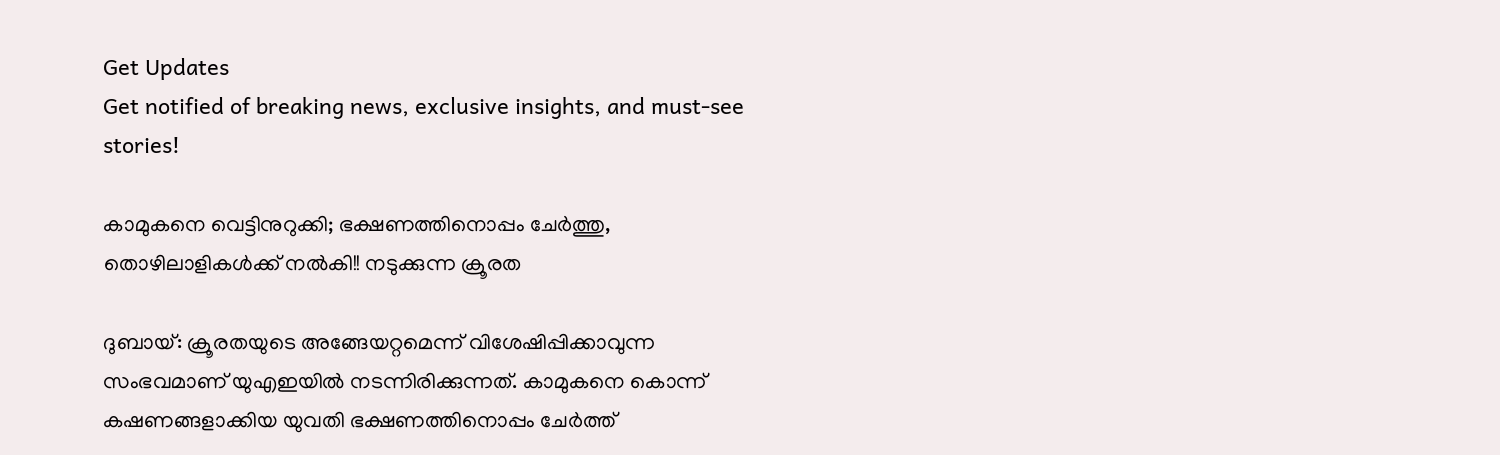Get Updates
Get notified of breaking news, exclusive insights, and must-see stories!

കാമുകനെ വെട്ടിനുറുക്കി; ഭക്ഷണത്തിനൊപ്പം ചേര്‍ത്തു, തൊഴിലാളികള്‍ക്ക് നല്‍കി!! നടുക്കുന്ന ക്രൂരത

ദുബായ്: ക്രൂരതയുടെ അങ്ങേയറ്റമെന്ന് വിശേഷിപ്പിക്കാവുന്ന സംഭവമാണ് യുഎഇയില്‍ നടന്നിരിക്കുന്നത്. കാമുകനെ കൊന്ന് കഷണങ്ങളാക്കിയ യുവതി ഭക്ഷണത്തിനൊപ്പം ചേര്‍ത്ത്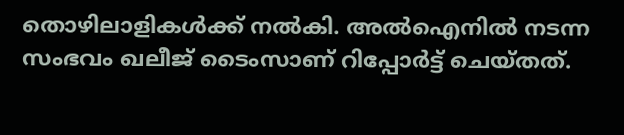തൊഴിലാളികള്‍ക്ക് നല്‍കി. അല്‍ഐനില്‍ നടന്ന സംഭവം ഖലീജ് ടൈംസാണ് റിപ്പോര്‍ട്ട് ചെയ്തത്.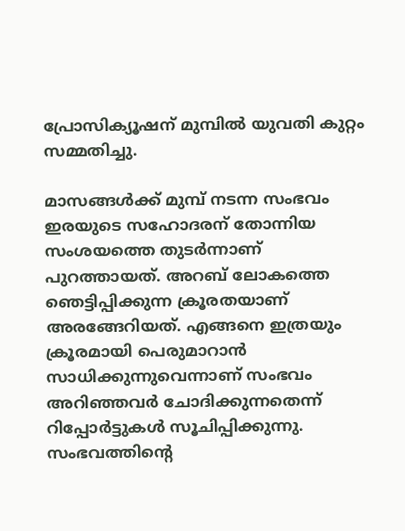പ്രോസിക്യൂഷന് മുമ്പില്‍ യുവതി കുറ്റം സമ്മതിച്ചു.

മാസങ്ങള്‍ക്ക് മുമ്പ് നടന്ന സംഭവം ഇരയുടെ സഹോദരന് തോന്നിയ സംശയത്തെ തുടര്‍ന്നാണ് പുറത്തായത്. അറബ് ലോകത്തെ ഞെട്ടിപ്പിക്കുന്ന ക്രൂരതയാണ് അരങ്ങേറിയത്. എങ്ങനെ ഇത്രയും ക്രൂരമായി പെരുമാറാന്‍ സാധിക്കുന്നുവെന്നാണ് സംഭവം അറിഞ്ഞവര്‍ ചോദിക്കുന്നതെന്ന് റിപ്പോര്‍ട്ടുകള്‍ സൂചിപ്പിക്കുന്നു. സംഭവത്തിന്റെ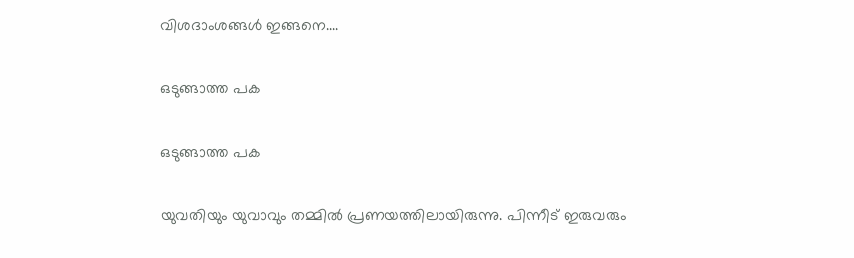വിശദാംശങ്ങള്‍ ഇങ്ങനെ....

ഒടുങ്ങാത്ത പക

ഒടുങ്ങാത്ത പക

യുവതിയും യുവാവും തമ്മില്‍ പ്രണയത്തിലായിരുന്നു. പിന്നീട് ഇരുവരും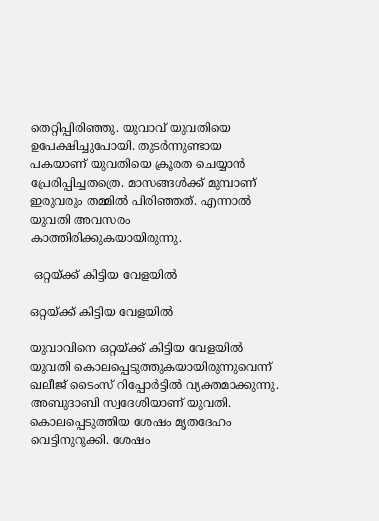തെറ്റിപ്പിരിഞ്ഞു. യുവാവ് യുവതിയെ ഉപേക്ഷിച്ചുപോയി. തുടര്‍ന്നുണ്ടായ പകയാണ് യുവതിയെ ക്രൂരത ചെയ്യാന്‍ പ്രേരിപ്പിച്ചതത്രെ. മാസങ്ങള്‍ക്ക് മുമ്പാണ് ഇരുവരും തമ്മില്‍ പിരിഞ്ഞത്. എന്നാല്‍ യുവതി അവസരം കാത്തിരിക്കുകയായിരുന്നു.

 ഒറ്റയ്ക്ക് കിട്ടിയ വേളയില്‍

ഒറ്റയ്ക്ക് കിട്ടിയ വേളയില്‍

യുവാവിനെ ഒറ്റയ്ക്ക് കിട്ടിയ വേളയില്‍ യുവതി കൊലപ്പെടുത്തുകയായിരുന്നുവെന്ന് ഖലീജ് ടൈംസ് റിപ്പോര്‍ട്ടില്‍ വ്യക്തമാക്കുന്നു. അബുദാബി സ്വദേശിയാണ് യുവതി. കൊലപ്പെടുത്തിയ ശേഷം മൃതദേഹം വെട്ടിനുറുക്കി. ശേഷം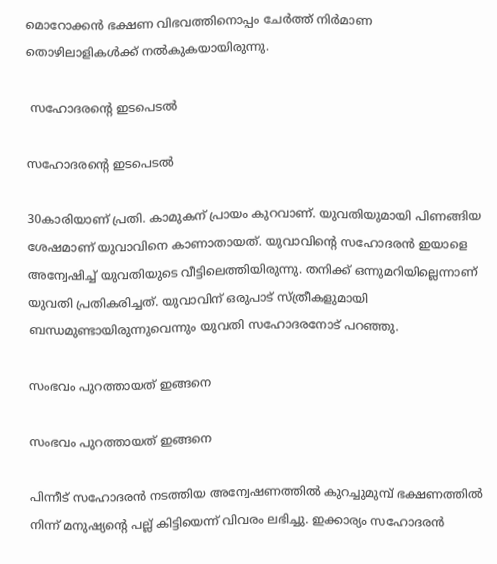മൊറോക്കന്‍ ഭക്ഷണ വിഭവത്തിനൊപ്പം ചേര്‍ത്ത് നിര്‍മാണ തൊഴിലാളികള്‍ക്ക് നല്‍കുകയായിരുന്നു.

 സഹോദരന്റെ ഇടപെടല്‍

സഹോദരന്റെ ഇടപെടല്‍

30കാരിയാണ് പ്രതി. കാമുകന് പ്രായം കുറവാണ്. യുവതിയുമായി പിണങ്ങിയ ശേഷമാണ് യുവാവിനെ കാണാതായത്. യുവാവിന്റെ സഹോദരന്‍ ഇയാളെ അന്വേഷിച്ച് യുവതിയുടെ വീട്ടിലെത്തിയിരുന്നു. തനിക്ക് ഒന്നുമറിയില്ലെന്നാണ് യുവതി പ്രതികരിച്ചത്. യുവാവിന് ഒരുപാട് സ്ത്രീകളുമായി ബന്ധമുണ്ടായിരുന്നുവെന്നും യുവതി സഹോദരനോട് പറഞ്ഞു.

സംഭവം പുറത്തായത് ഇങ്ങനെ

സംഭവം പുറത്തായത് ഇങ്ങനെ

പിന്നീട് സഹോദരന്‍ നടത്തിയ അന്വേഷണത്തില്‍ കുറച്ചുമുമ്പ് ഭക്ഷണത്തില്‍ നിന്ന് മനുഷ്യന്റെ പല്ല് കിട്ടിയെന്ന് വിവരം ലഭിച്ചു. ഇക്കാര്യം സഹോദരന്‍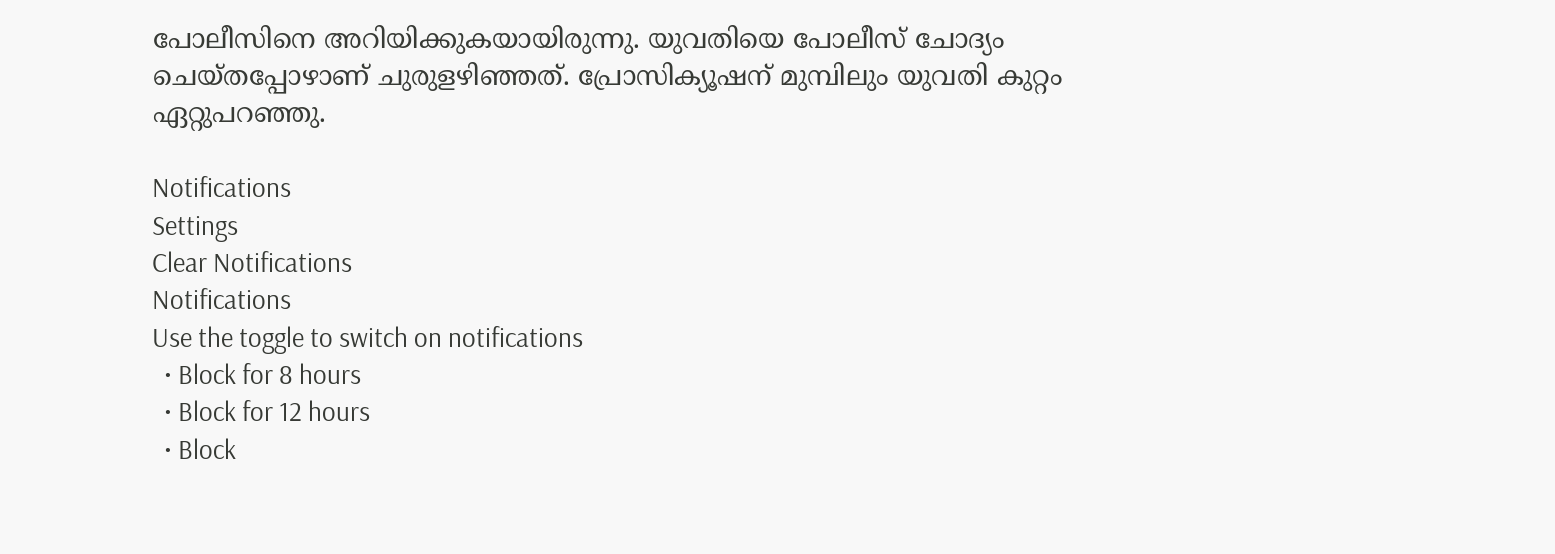പോലീസിനെ അറിയിക്കുകയായിരുന്നു. യുവതിയെ പോലീസ് ചോദ്യം ചെയ്തപ്പോഴാണ് ചുരുളഴിഞ്ഞത്. പ്രോസിക്യൂഷന് മുമ്പിലും യുവതി കുറ്റം ഏറ്റുപറഞ്ഞു.

Notifications
Settings
Clear Notifications
Notifications
Use the toggle to switch on notifications
  • Block for 8 hours
  • Block for 12 hours
  • Block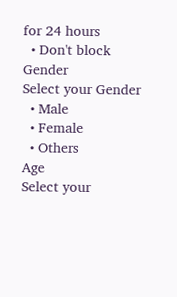for 24 hours
  • Don't block
Gender
Select your Gender
  • Male
  • Female
  • Others
Age
Select your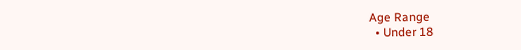Age Range
  • Under 18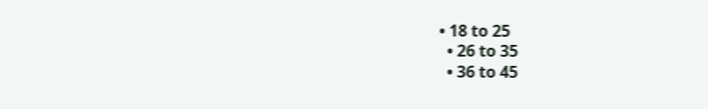• 18 to 25
  • 26 to 35
  • 36 to 45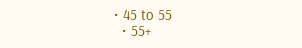• 45 to 55
  • 55+